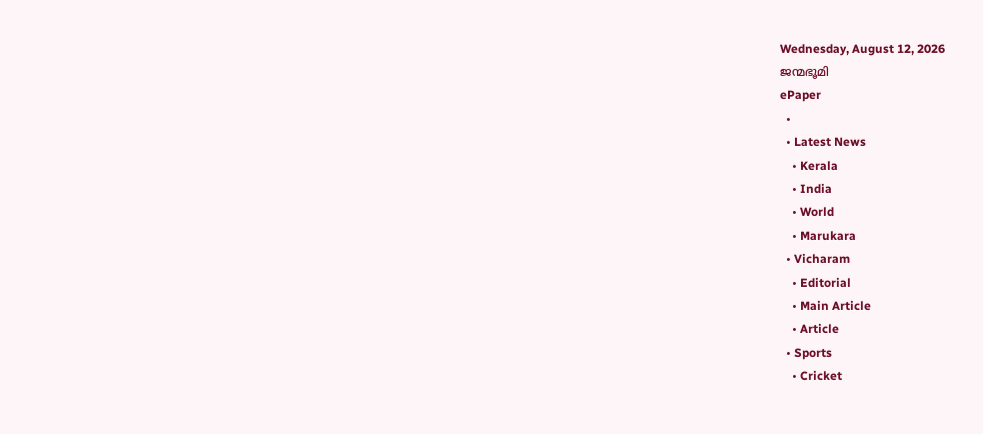Wednesday, August 12, 2026
ജന്മഭൂമി
ePaper
  •
  • Latest News
    • Kerala
    • India
    • World
    • Marukara
  • Vicharam
    • Editorial
    • Main Article
    • Article
  • Sports
    • Cricket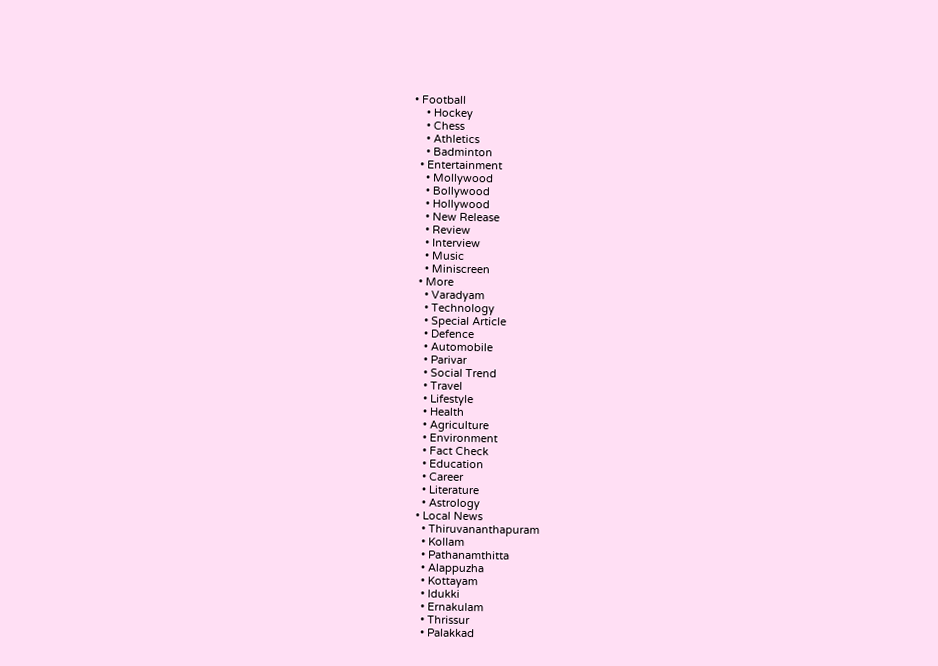• Football
    • Hockey
    • Chess
    • Athletics
    • Badminton
  • Entertainment
    • Mollywood
    • Bollywood
    • Hollywood
    • New Release
    • Review
    • Interview
    • Music
    • Miniscreen
  • More
    • Varadyam
    • Technology
    • Special Article
    • Defence
    • Automobile
    • Parivar
    • Social Trend
    • Travel
    • Lifestyle
    • Health
    • Agriculture
    • Environment
    • Fact Check
    • Education
    • Career
    • Literature
    • Astrology
  • Local News
    • Thiruvananthapuram
    • Kollam
    • Pathanamthitta
    • Alappuzha
    • Kottayam
    • Idukki
    • Ernakulam
    • Thrissur
    • Palakkad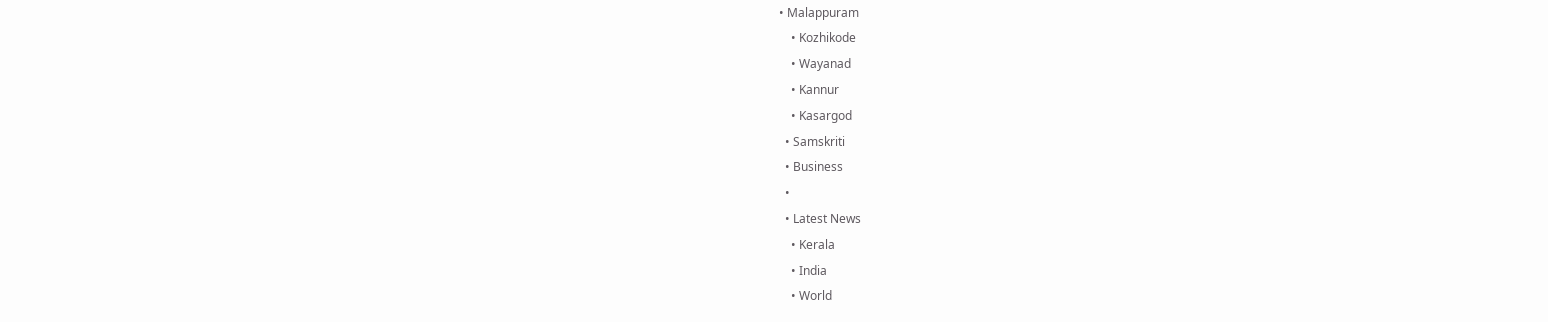• Malappuram
    • Kozhikode
    • Wayanad
    • Kannur
    • Kasargod
  • Samskriti
  • Business
  •
  • Latest News
    • Kerala
    • India
    • World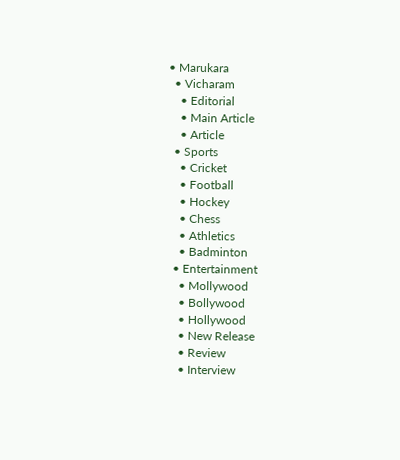• Marukara
  • Vicharam
    • Editorial
    • Main Article
    • Article
  • Sports
    • Cricket
    • Football
    • Hockey
    • Chess
    • Athletics
    • Badminton
  • Entertainment
    • Mollywood
    • Bollywood
    • Hollywood
    • New Release
    • Review
    • Interview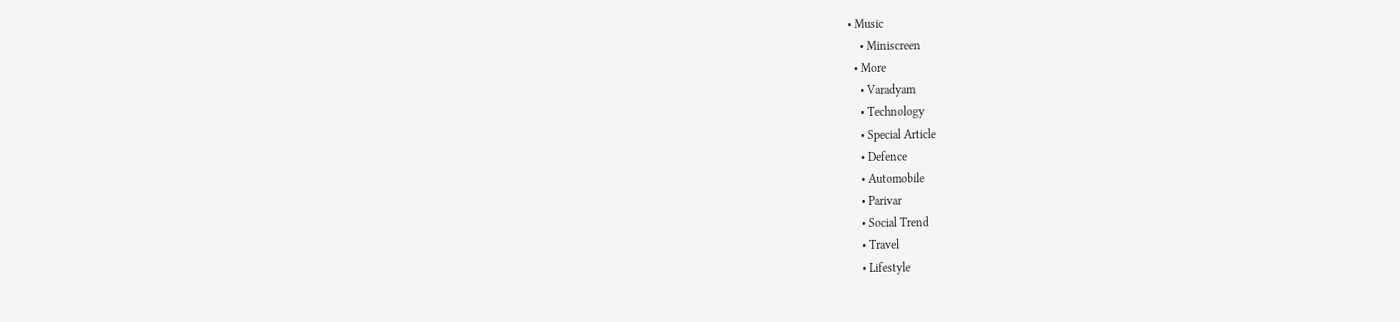• Music
    • Miniscreen
  • More
    • Varadyam
    • Technology
    • Special Article
    • Defence
    • Automobile
    • Parivar
    • Social Trend
    • Travel
    • Lifestyle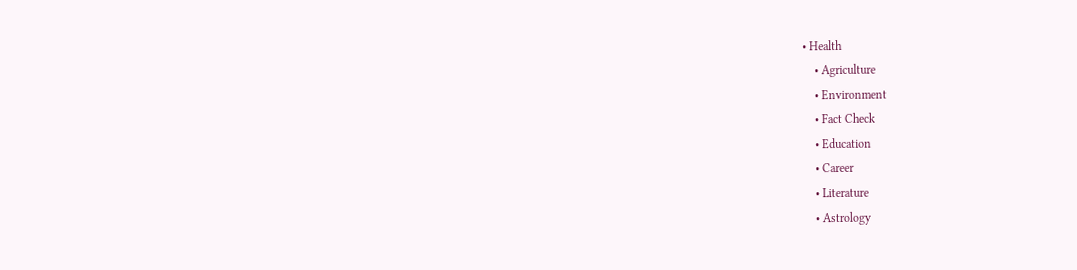• Health
    • Agriculture
    • Environment
    • Fact Check
    • Education
    • Career
    • Literature
    • Astrology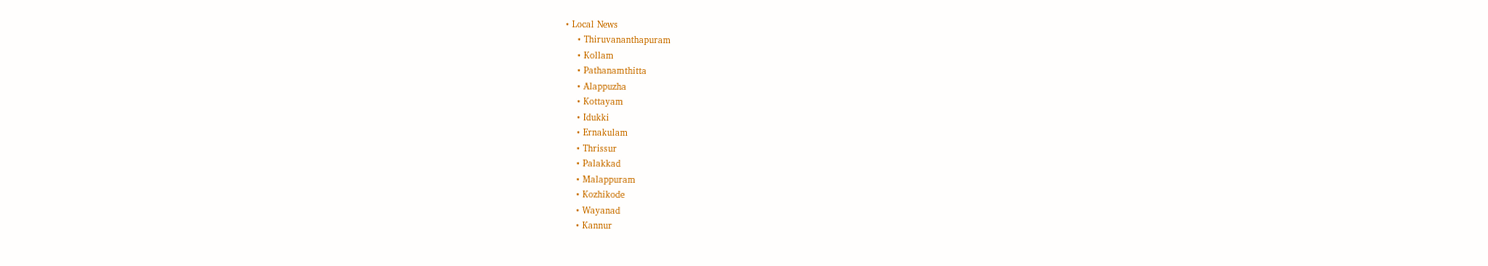• Local News
    • Thiruvananthapuram
    • Kollam
    • Pathanamthitta
    • Alappuzha
    • Kottayam
    • Idukki
    • Ernakulam
    • Thrissur
    • Palakkad
    • Malappuram
    • Kozhikode
    • Wayanad
    • Kannur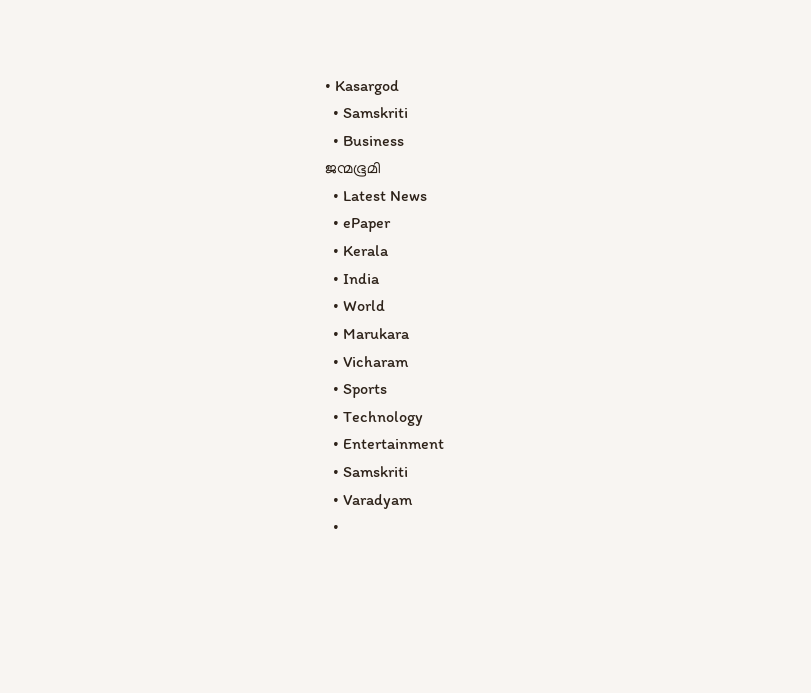• Kasargod
  • Samskriti
  • Business
ജന്മഭൂമി
  • Latest News
  • ePaper
  • Kerala
  • India
  • World
  • Marukara
  • Vicharam
  • Sports
  • Technology
  • Entertainment
  • Samskriti
  • Varadyam
  •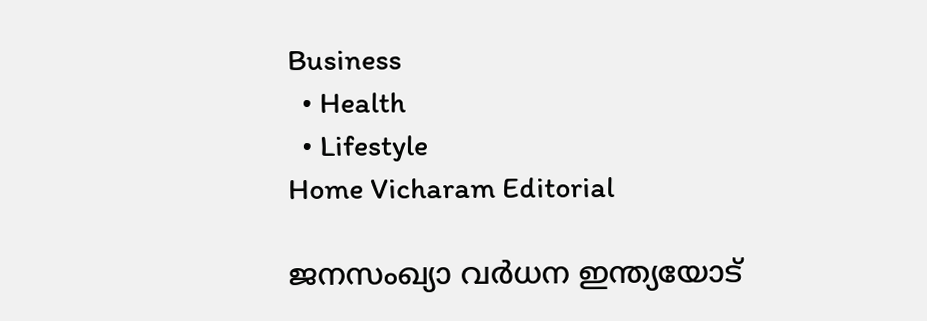Business
  • Health
  • Lifestyle
Home Vicharam Editorial

ജനസംഖ്യാ വര്‍ധന ഇന്ത്യയോട്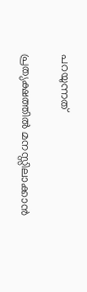പറയുന്നത്

പ്രത്യക്ഷത്തില്‍ മനസ്സിലാക്കാന്‍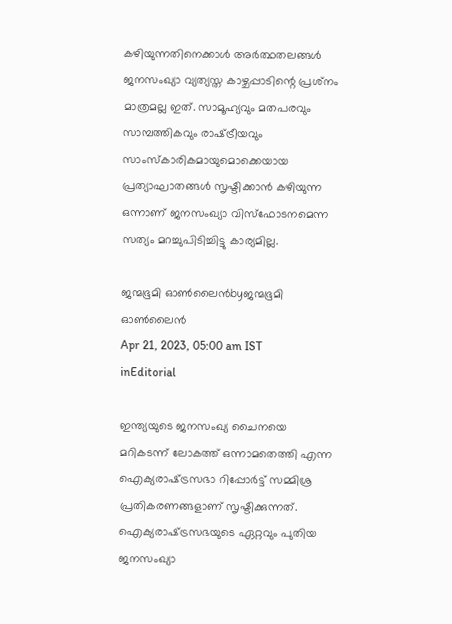കഴിയുന്നതിനെക്കാള്‍ അര്‍ത്ഥതലങ്ങള്‍ ജനസംഖ്യാ വ്യത്യസ്ത കാഴ്ചപ്പാടിന്റെ പ്രശ്‌നം മാത്രമല്ല ഇത്. സാമൂഹ്യവും മതപരവും സാമ്പത്തികവും രാഷ്‌ട്രീയവും സാംസ്‌കാരികമായുമൊക്കെയായ പ്രത്യാഘാതങ്ങള്‍ സൃഷ്ടിക്കാന്‍ കഴിയുന്ന ഒന്നാണ് ജനസംഖ്യാ വിസ്‌ഫോടനമെന്ന സത്യം മറച്ചുപിടിച്ചിട്ടു കാര്യമില്ല.

ജന്മഭൂമി ഓണ്‍ലൈന്‍byജന്മഭൂമി ഓണ്‍ലൈന്‍
Apr 21, 2023, 05:00 am IST
inEditorial

ഇന്ത്യയുടെ ജനസംഖ്യ ചൈനയെ മറികടന്ന് ലോകത്ത് ഒന്നാമതെത്തി എന്ന ഐക്യരാഷ്‌ട്രസഭാ റിപ്പോര്‍ട്ട് സമ്മിശ്ര പ്രതികരണങ്ങളാണ് സൃഷ്ടിക്കുന്നത്. ഐക്യരാഷ്‌ട്രസഭയുടെ ഏറ്റവും പുതിയ ജനസംഖ്യാ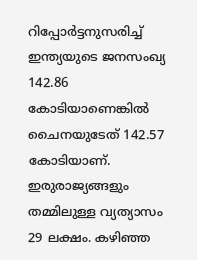റിപ്പോര്‍ട്ടനുസരിച്ച് ഇന്ത്യയുടെ ജനസംഖ്യ 142.86 കോടിയാണെങ്കില്‍ ചൈനയുടേത് 142.57 കോടിയാണ്. ഇരുരാജ്യങ്ങളും തമ്മിലുള്ള വ്യത്യാസം 29 ലക്ഷം. കഴിഞ്ഞ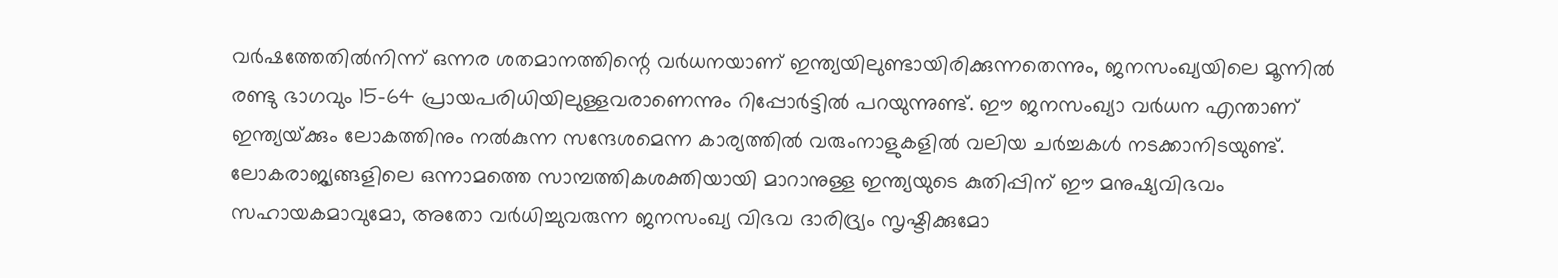വര്‍ഷത്തേതില്‍നിന്ന് ഒന്നര ശതമാനത്തിന്റെ വര്‍ധനയാണ് ഇന്ത്യയിലുണ്ടായിരിക്കുന്നതെന്നും, ജനസംഖ്യയിലെ മൂന്നില്‍ രണ്ടു ഭാഗവും 15-64 പ്രായപരിധിയിലുള്ളവരാണെന്നും റിപ്പോര്‍ട്ടില്‍ പറയുന്നുണ്ട്. ഈ ജനസംഖ്യാ വര്‍ധന എന്താണ് ഇന്ത്യയ്‌ക്കും ലോകത്തിനും നല്‍കുന്ന സന്ദേശമെന്ന കാര്യത്തില്‍ വരുംനാളുകളില്‍ വലിയ ചര്‍ച്ചകള്‍ നടക്കാനിടയുണ്ട്. ലോകരാജ്യങ്ങളിലെ ഒന്നാമത്തെ സാമ്പത്തികശക്തിയായി മാറാനുള്ള ഇന്ത്യയുടെ കുതിപ്പിന് ഈ മനുഷ്യവിഭവം സഹായകമാവുമോ, അതോ വര്‍ധിച്ചുവരുന്ന ജനസംഖ്യ വിഭവ ദാരിദ്ര്യം സൃഷ്ടിക്കുമോ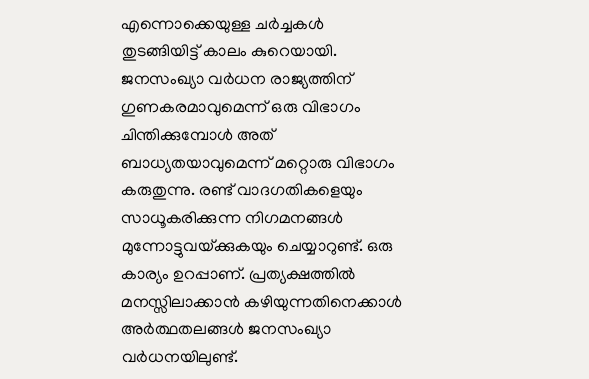എന്നൊക്കെയുള്ള ചര്‍ച്ചകള്‍ തുടങ്ങിയിട്ട് കാലം കുറെയായി. ജനസംഖ്യാ വര്‍ധന രാജ്യത്തിന് ഗുണകരമാവുമെന്ന് ഒരു വിഭാഗം ചിന്തിക്കുമ്പോള്‍ അത് ബാധ്യതയാവുമെന്ന് മറ്റൊരു വിഭാഗം കരുതുന്നു. രണ്ട് വാദഗതികളെയും സാധൂകരിക്കുന്ന നിഗമനങ്ങള്‍ മുന്നോട്ടുവയ്‌ക്കുകയും ചെയ്യാറുണ്ട്. ഒരു കാര്യം ഉറപ്പാണ്. പ്രത്യക്ഷത്തില്‍ മനസ്സിലാക്കാന്‍ കഴിയുന്നതിനെക്കാള്‍ അര്‍ത്ഥതലങ്ങള്‍ ജനസംഖ്യാ വര്‍ധനയിലുണ്ട്.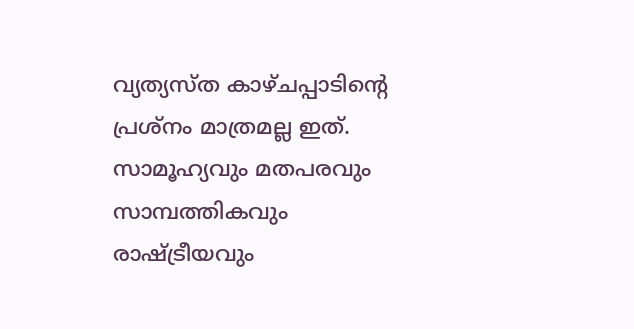വ്യത്യസ്ത കാഴ്ചപ്പാടിന്റെ പ്രശ്‌നം മാത്രമല്ല ഇത്. സാമൂഹ്യവും മതപരവും സാമ്പത്തികവും രാഷ്‌ട്രീയവും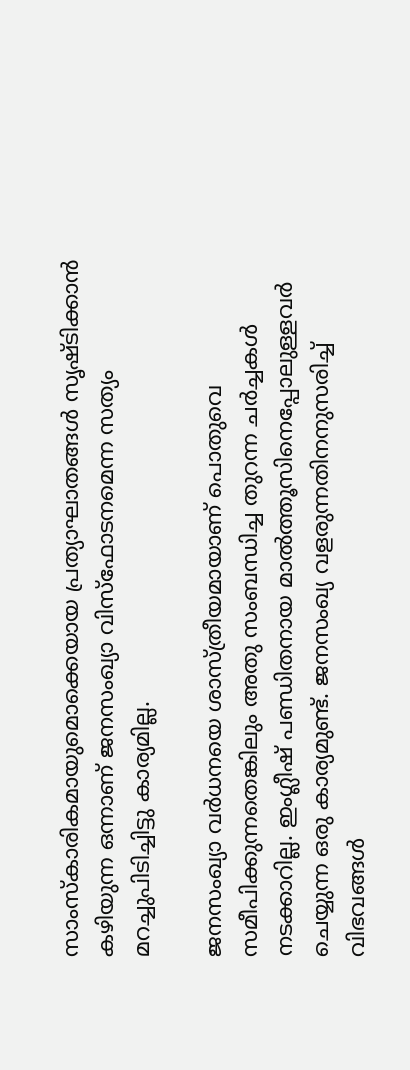സാംസ്‌കാരികമായുമൊക്കെയായ പ്രത്യാഘാതങ്ങള്‍ സൃഷ്ടിക്കാന്‍ കഴിയുന്ന ഒന്നാണ് ജനസംഖ്യാ വിസ്‌ഫോടനമെന്ന സത്യം മറച്ചുപിടിച്ചിട്ടു കാര്യമില്ല.

ജനസംഖ്യാ വര്‍ധനയെ ശാസ്ത്രീയമായാണ് പൊതുവെ സമീപിക്കുന്നതെങ്കിലും അതു സംബന്ധിച്ച തുറന്ന ചര്‍ച്ചകള്‍ നടക്കാറില്ല. ഇംഗ്ലീഷ് പണ്ഡിതനായ മാല്‍ത്തൂസിനെപ്പോലുള്ളവര്‍ ചെയ്യുന്ന ഒരു കാര്യമുണ്ട്. ജനസംഖ്യ വളരുന്നതിനനുസരിച്ച് വിഭവങ്ങള്‍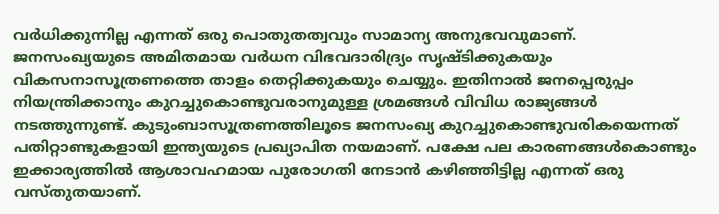വര്‍ധിക്കുന്നില്ല എന്നത് ഒരു പൊതുതത്വവും സാമാന്യ അനുഭവവുമാണ്. ജനസംഖ്യയുടെ അമിതമായ വര്‍ധന വിഭവദാരിദ്ര്യം സൃഷ്ടിക്കുകയും വികസനാസൂത്രണത്തെ താളം തെറ്റിക്കുകയും ചെയ്യും. ഇതിനാല്‍ ജനപ്പെരുപ്പം നിയന്ത്രിക്കാനും കുറച്ചുകൊണ്ടുവരാനുമുള്ള ശ്രമങ്ങള്‍ വിവിധ രാജ്യങ്ങള്‍ നടത്തുന്നുണ്ട്. കുടുംബാസൂത്രണത്തിലൂടെ ജനസംഖ്യ കുറച്ചുകൊണ്ടുവരികയെന്നത് പതിറ്റാണ്ടുകളായി ഇന്ത്യയുടെ പ്രഖ്യാപിത നയമാണ്. പക്ഷേ പല കാരണങ്ങള്‍കൊണ്ടും ഇക്കാര്യത്തില്‍ ആശാവഹമായ പുരോഗതി നേടാന്‍ കഴിഞ്ഞിട്ടില്ല എന്നത് ഒരു വസ്തുതയാണ്.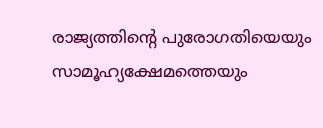രാജ്യത്തിന്റെ പുരോഗതിയെയും സാമൂഹ്യക്ഷേമത്തെയും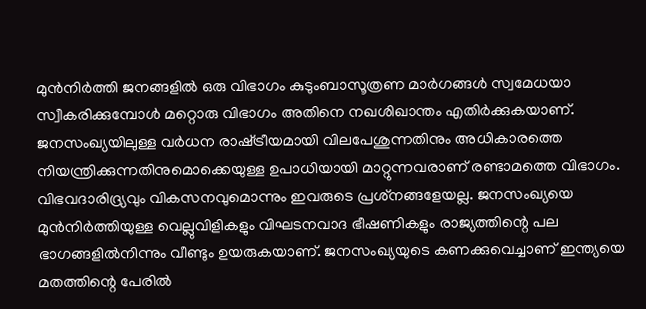മുന്‍നിര്‍ത്തി ജനങ്ങളില്‍ ഒരു വിഭാഗം കുടുംബാസൂത്രണ മാര്‍ഗങ്ങള്‍ സ്വമേധയാ സ്വീകരിക്കുമ്പോള്‍ മറ്റൊരു വിഭാഗം അതിനെ നഖശിഖാന്തം എതിര്‍ക്കുകയാണ്. ജനസംഖ്യയിലുള്ള വര്‍ധന രാഷ്‌ട്രീയമായി വിലപേശുന്നതിനും അധികാരത്തെ നിയന്ത്രിക്കുന്നതിനുമൊക്കെയുള്ള ഉപാധിയായി മാറ്റുന്നവരാണ് രണ്ടാമത്തെ വിഭാഗം. വിഭവദാരിദ്ര്യവും വികസനവുമൊന്നും ഇവരുടെ പ്രശ്‌നങ്ങളേയല്ല. ജനസംഖ്യയെ മുന്‍നിര്‍ത്തിയുള്ള വെല്ലുവിളികളും വിഘടനവാദ ഭീഷണികളും രാജ്യത്തിന്റെ പല ഭാഗങ്ങളില്‍നിന്നും വീണ്ടും ഉയരുകയാണ്. ജനസംഖ്യയുടെ കണക്കുവെച്ചാണ് ഇന്ത്യയെ മതത്തിന്റെ പേരില്‍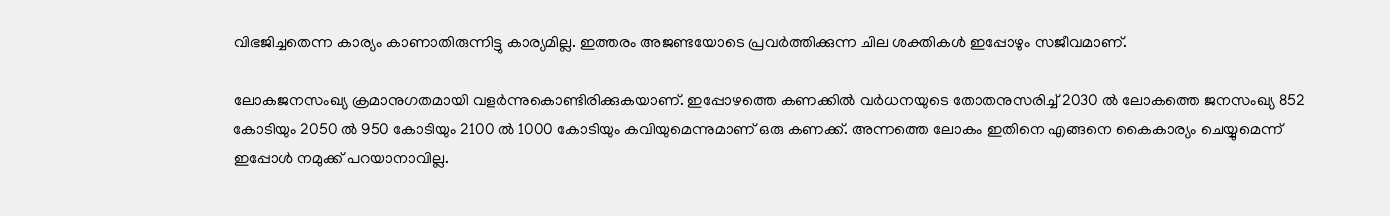വിഭജിച്ചതെന്ന കാര്യം കാണാതിരുന്നിട്ടു കാര്യമില്ല. ഇത്തരം അജണ്ടയോടെ പ്രവര്‍ത്തിക്കുന്ന ചില ശക്തികള്‍ ഇപ്പോഴും സജീവമാണ്.

ലോകജനസംഖ്യ ക്രമാനുഗതമായി വളര്‍ന്നുകൊണ്ടിരിക്കുകയാണ്. ഇപ്പോഴത്തെ കണക്കില്‍ വര്‍ധനയുടെ തോതനുസരിച്ച് 2030 ല്‍ ലോകത്തെ ജനസംഖ്യ 852 കോടിയും 2050 ല്‍ 950 കോടിയും 2100 ല്‍ 1000 കോടിയും കവിയുമെന്നുമാണ് ഒരു കണക്ക്. അന്നത്തെ ലോകം ഇതിനെ എങ്ങനെ കൈകാര്യം ചെയ്യുമെന്ന് ഇപ്പോള്‍ നമുക്ക് പറയാനാവില്ല.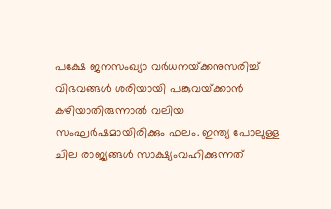പക്ഷേ ജനസംഖ്യാ വര്‍ധനയ്‌ക്കനുസരിച്ച് വിഭവങ്ങള്‍ ശരിയായി പങ്കുവയ്‌ക്കാന്‍ കഴിയാതിരുന്നാല്‍ വലിയ സംഘര്‍ഷമായിരിക്കും ഫലം. ഇന്ത്യ പോലുള്ള ചില രാജ്യങ്ങള്‍ സാക്ഷ്യംവഹിക്കുന്നത്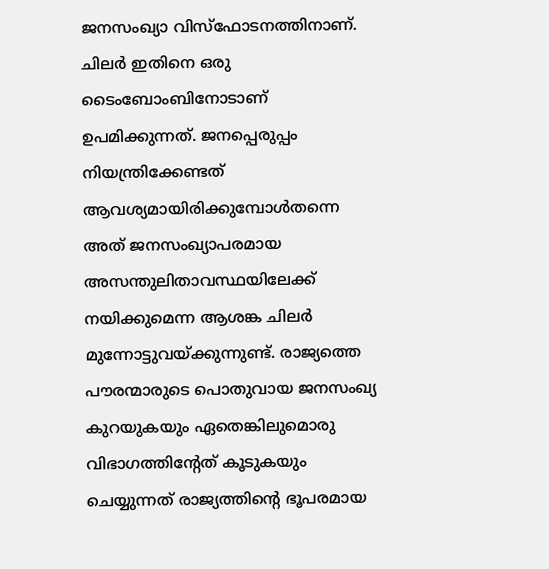ജനസംഖ്യാ വിസ്‌ഫോടനത്തിനാണ്. ചിലര്‍ ഇതിനെ ഒരു ടൈംബോംബിനോടാണ് ഉപമിക്കുന്നത്. ജനപ്പെരുപ്പം നിയന്ത്രിക്കേണ്ടത് ആവശ്യമായിരിക്കുമ്പോള്‍തന്നെ അത് ജനസംഖ്യാപരമായ അസന്തുലിതാവസ്ഥയിലേക്ക് നയിക്കുമെന്ന ആശങ്ക ചിലര്‍ മുന്നോട്ടുവയ്‌ക്കുന്നുണ്ട്. രാജ്യത്തെ പൗരന്മാരുടെ പൊതുവായ ജനസംഖ്യ കുറയുകയും ഏതെങ്കിലുമൊരു വിഭാഗത്തിന്റേത് കൂടുകയും ചെയ്യുന്നത് രാജ്യത്തിന്റെ ഭൂപരമായ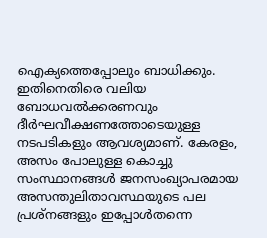ഐക്യത്തെപ്പോലും ബാധിക്കും. ഇതിനെതിരെ വലിയ ബോധവല്‍ക്കരണവും ദീര്‍ഘവീക്ഷണത്തോടെയുള്ള നടപടികളും ആവശ്യമാണ്. കേരളം, അസം പോലുള്ള കൊച്ചു സംസ്ഥാനങ്ങള്‍ ജനസംഖ്യാപരമായ അസന്തുലിതാവസ്ഥയുടെ പല പ്രശ്‌നങ്ങളും ഇപ്പോള്‍തന്നെ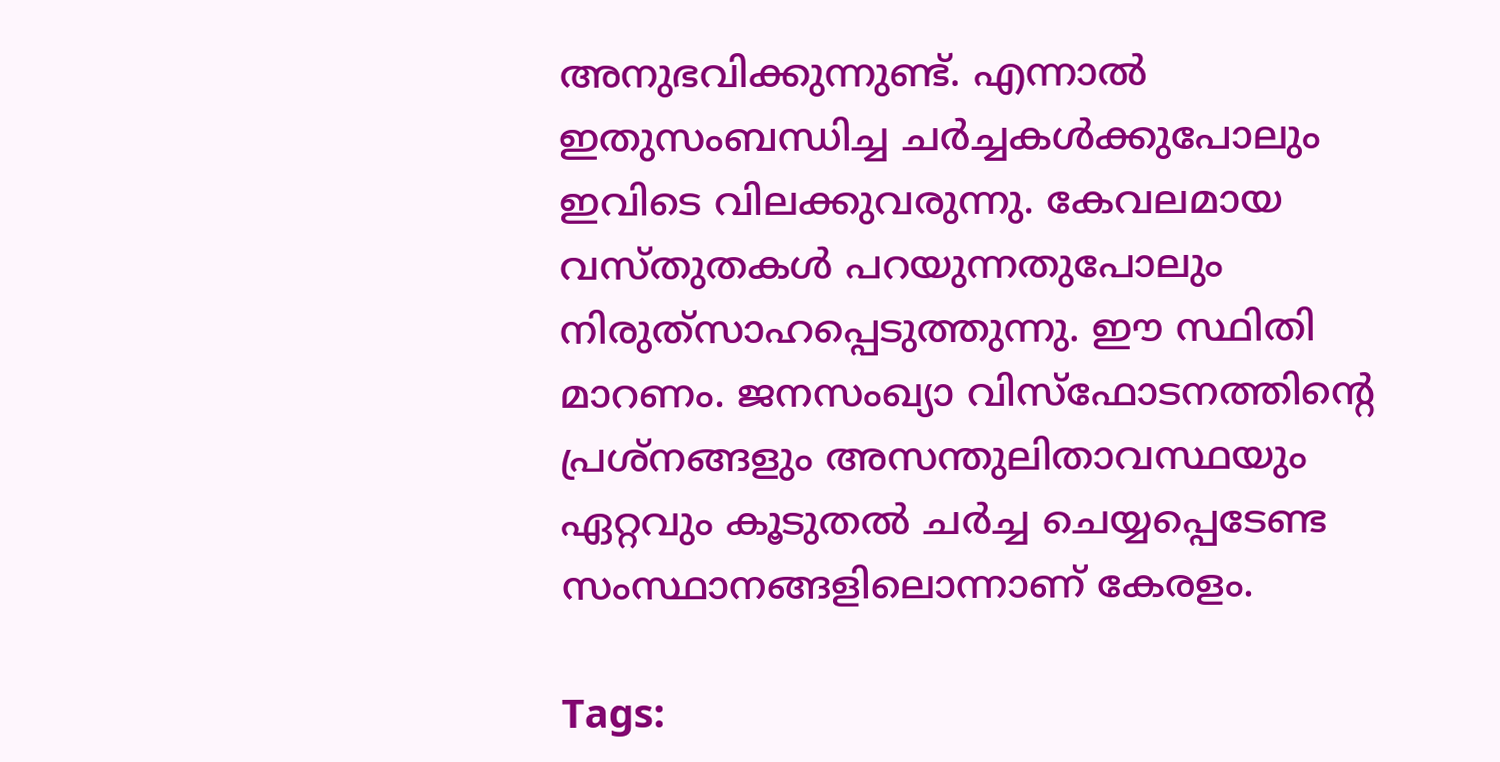അനുഭവിക്കുന്നുണ്ട്. എന്നാല്‍ ഇതുസംബന്ധിച്ച ചര്‍ച്ചകള്‍ക്കുപോലും ഇവിടെ വിലക്കുവരുന്നു. കേവലമായ വസ്തുതകള്‍ പറയുന്നതുപോലും നിരുത്‌സാഹപ്പെടുത്തുന്നു. ഈ സ്ഥിതി മാറണം. ജനസംഖ്യാ വിസ്‌ഫോടനത്തിന്റെ പ്രശ്‌നങ്ങളും അസന്തുലിതാവസ്ഥയും ഏറ്റവും കൂടുതല്‍ ചര്‍ച്ച ചെയ്യപ്പെടേണ്ട സംസ്ഥാനങ്ങളിലൊന്നാണ് കേരളം.

Tags: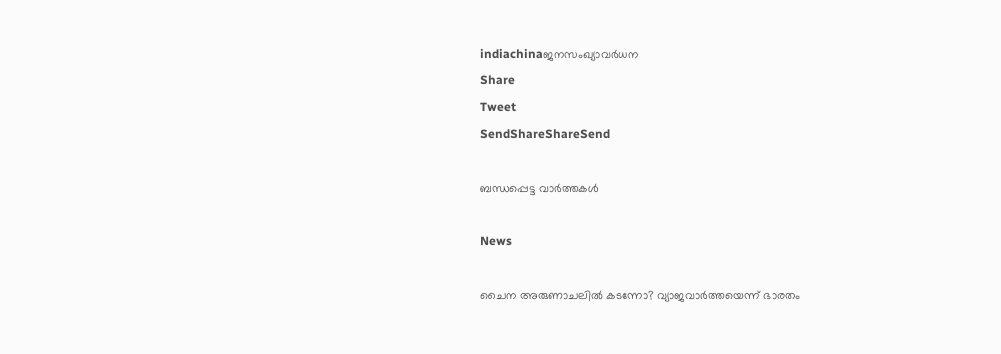indiachinaജനസംഖ്യാവര്‍ധന
Share
Tweet
SendShareShareSend

ബന്ധപ്പെട്ട വാര്‍ത്തകള്‍

News

ചൈന അരുണാചലിൽ കടന്നോ? വ്യാജവാർത്തയെന്ന് ഭാരതം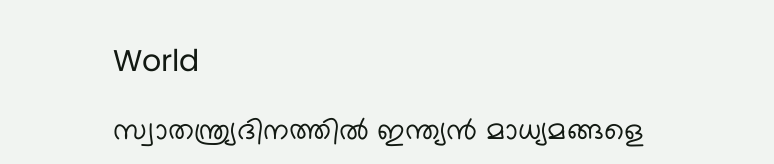World

സ്വാതന്ത്ര്യദിനത്തിൽ ഇന്ത്യൻ മാധ്യമങ്ങളെ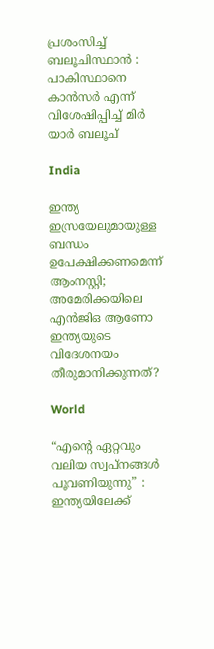പ്രശംസിച്ച് ബലൂചിസ്ഥാൻ : പാകിസ്ഥാനെ കാൻസർ എന്ന് വിശേഷിപ്പിച്ച് മിർ യാർ ബലൂച്

India

ഇന്ത്യ ഇസ്രയേലുമായുള്ള ബന്ധം ഉപേക്ഷിക്കണമെന്ന് ആംനസ്റ്റി; അമേരിക്കയിലെ എന്‍ജിഒ ആണോ ഇന്ത്യയുടെ വിദേശനയം തീരുമാനിക്കുന്നത്?

World

“എന്റെ ഏറ്റവും വലിയ സ്വപ്നങ്ങൾ പൂവണിയുന്നു” : ഇന്ത്യയിലേക്ക്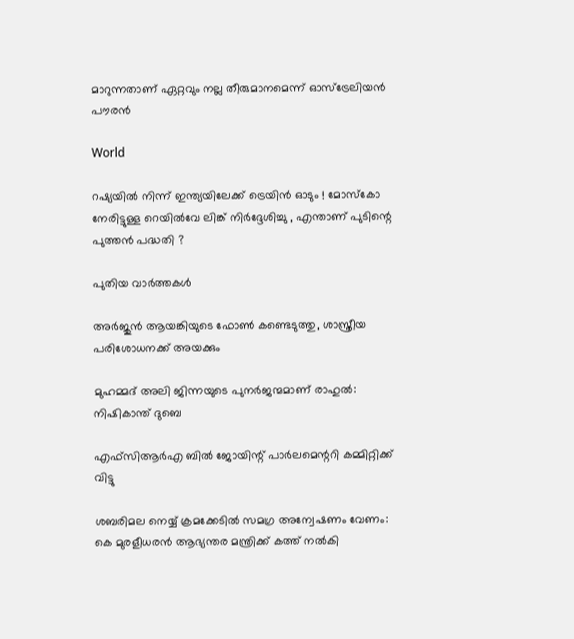മാറുന്നതാണ് ഏറ്റവും നല്ല തീരുമാനമെന്ന് ഓസ്‌ട്രേലിയൻ പൗരൻ

World

റഷ്യയിൽ നിന്ന് ഇന്ത്യയിലേക്ക് ട്രെയിൻ ഓടും ! മോസ്കോ നേരിട്ടുള്ള റെയിൽവേ ലിങ്ക് നിർദ്ദേശിച്ചു , എന്താണ് പുടിന്റെ പുത്തൻ പദ്ധതി ?

പുതിയ വാര്‍ത്തകള്‍

അര്‍ജുന്‍ ആയങ്കിയുടെ ഫോണ്‍ കണ്ടെടുത്തു, ശാസ്ത്രീയ പരിശോധനക്ക് അയക്കും

മുഹമ്മദ് അലി ജിന്നയുടെ പുനർജന്മമാണ് രാഹുൽ: നിഷികാന്ത് ദുബെ

എഫ്‌സിആർഎ ബിൽ ജോയിന്റ് പാർലമെന്ററി കമ്മിറ്റിക്ക് വിട്ടു

ശബരിമല നെയ്യ് ക്രമക്കേടില്‍ സമഗ്ര അന്വേഷണം വേണം: കെ മുരളീധരന്‍ ആഭ്യന്തര മന്ത്രിക്ക് കത്ത് നല്‍കി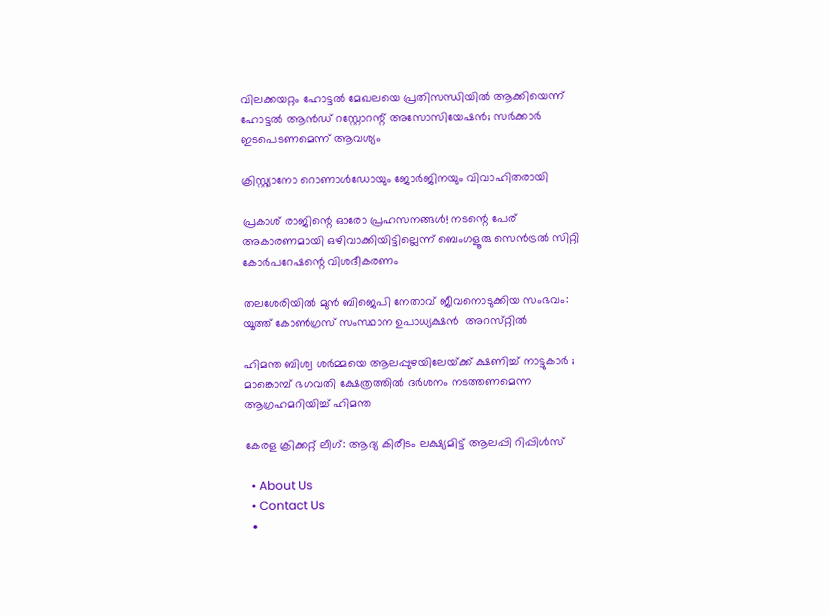വിലക്കയറ്റം ഹോട്ടല്‍ മേഖലയെ പ്രതിസന്ധിയില്‍ ആക്കിയെന്ന് ഹോട്ടല്‍ ആന്‍ഡ് റസ്റ്റോറന്റ് അസോസിയേഷന്‍; സര്‍ക്കാര്‍ ഇടപെടണമെന്ന് ആവശ്യം

ക്രിസ്റ്റ്യാനോ റൊണാള്‍ഡോയും ജോര്‍ജിനയും വിവാഹിതരായി

പ്രകാശ് രാജിന്റെ ഓരോ പ്രഹസനങ്ങള്‍! നടന്റെ പേര് അകാരണമായി ഒഴിവാക്കിയിട്ടില്ലെന്ന് ബെംഗളൂരു സെൻട്രൽ സിറ്റി കോർപറേഷന്റെ വിശദീകരണം

തലശേരിയിൽ മുൻ ബിജെപി നേതാവ് ജീവനൊടുക്കിയ സംഭവം: യൂത്ത്‌ കോൺഗ്രസ് സംസ്ഥാന ഉപാധ്യക്ഷൻ  അറസ്‌റ്റിൽ

ഹിമന്ത ബിശ്വ ശർമ്മയെ ആലപ്പുഴയിലേയ്‌ക്ക് ക്ഷണിച്ച് നാട്ടുകാർ ; മാങ്കൊമ്പ് ഭഗവതി ക്ഷേത്രത്തിൽ ദർശനം നടത്തണമെന്ന ആഗ്രഹമറിയിച്ച് ഹിമന്ത

കേരള ക്രിക്കറ്റ് ലീഗ്: ആദ്യ കിരീടം ലക്ഷ്യമിട്ട് ആലപ്പി റിപ്പിള്‍സ്

  • About Us
  • Contact Us
  •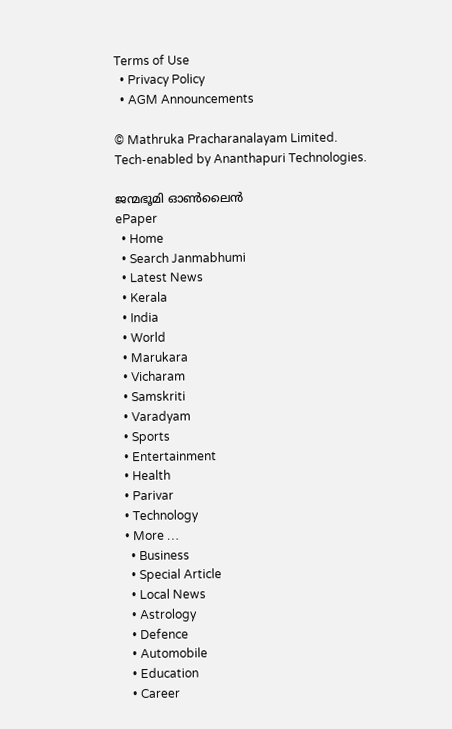Terms of Use
  • Privacy Policy
  • AGM Announcements

© Mathruka Pracharanalayam Limited.
Tech-enabled by Ananthapuri Technologies.

ജന്മഭൂമി ഓണ്‍ലൈന്‍
ePaper
  • Home
  • Search Janmabhumi
  • Latest News
  • Kerala
  • India
  • World
  • Marukara
  • Vicharam
  • Samskriti
  • Varadyam
  • Sports
  • Entertainment
  • Health
  • Parivar
  • Technology
  • More …
    • Business
    • Special Article
    • Local News
    • Astrology
    • Defence
    • Automobile
    • Education
    • Career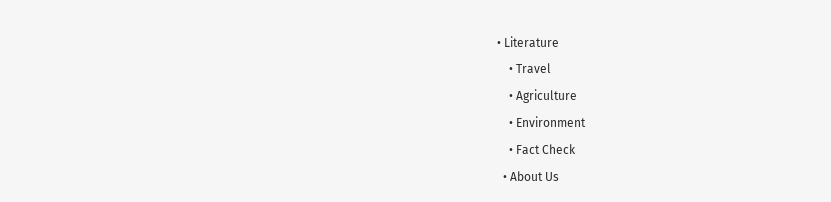• Literature
    • Travel
    • Agriculture
    • Environment
    • Fact Check
  • About Us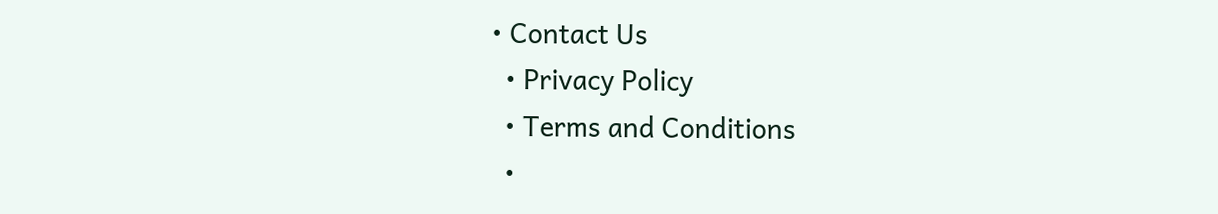• Contact Us
  • Privacy Policy
  • Terms and Conditions
  •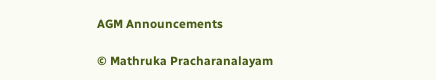AGM Announcements

© Mathruka Pracharanalayam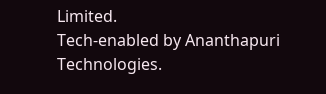Limited.
Tech-enabled by Ananthapuri Technologies.